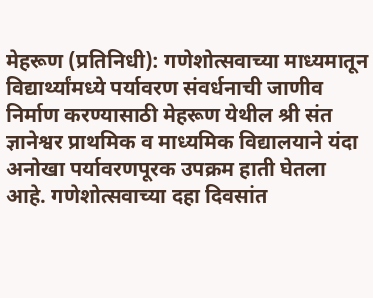मेहरूण (प्रतिनिधी): गणेशोत्सवाच्या माध्यमातून विद्यार्थ्यांमध्ये पर्यावरण संवर्धनाची जाणीव निर्माण करण्यासाठी मेहरूण येथील श्री संत ज्ञानेश्वर प्राथमिक व माध्यमिक विद्यालयाने यंदा अनोखा पर्यावरणपूरक उपक्रम हाती घेतला आहे. गणेशोत्सवाच्या दहा दिवसांत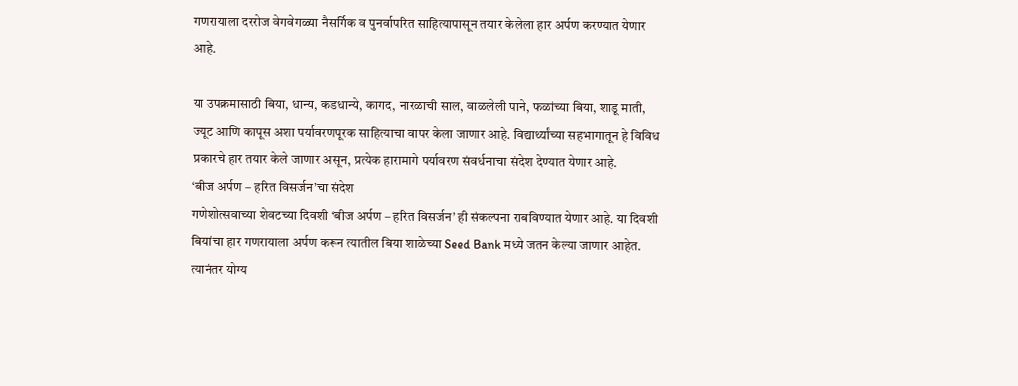गणरायाला दररोज वेगवेगळ्या नैसर्गिक व पुनर्वापरित साहित्यापासून तयार केलेला हार अर्पण करण्यात येणार आहे.

या उपक्रमासाठी बिया, धान्य, कडधान्ये, कागद, नारळाची साल, वाळलेली पाने, फळांच्या बिया, शाडू माती, ज्यूट आणि कापूस अशा पर्यावरणपूरक साहित्याचा वापर केला जाणार आहे. विद्यार्थ्यांच्या सहभागातून हे विविध प्रकारचे हार तयार केले जाणार असून, प्रत्येक हारामागे पर्यावरण संवर्धनाचा संदेश देण्यात येणार आहे.
‘बीज अर्पण – हरित विसर्जन’चा संदेश
गणेशोत्सवाच्या शेवटच्या दिवशी ‘बीज अर्पण – हरित विसर्जन’ ही संकल्पना राबविण्यात येणार आहे. या दिवशी बियांचा हार गणरायाला अर्पण करून त्यातील बिया शाळेच्या Seed Bank मध्ये जतन केल्या जाणार आहेत. त्यानंतर योग्य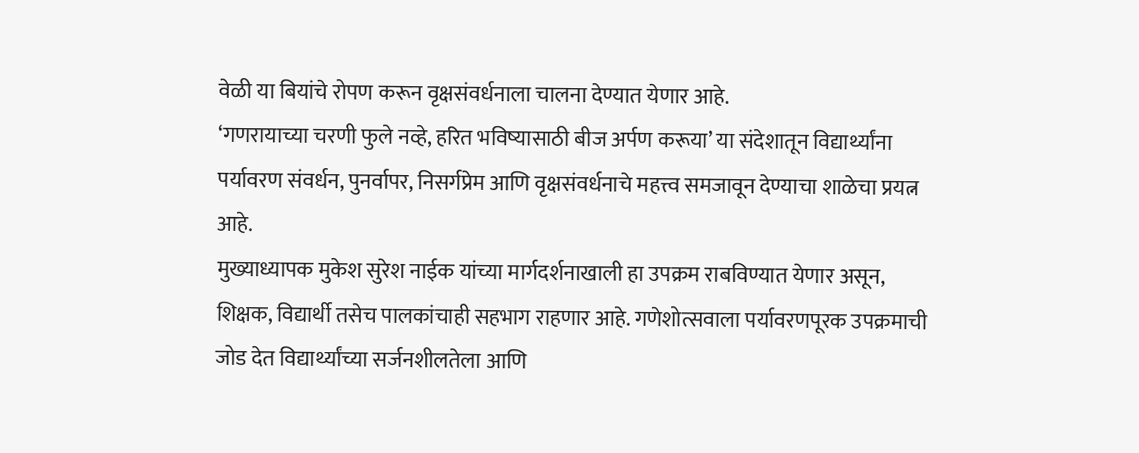वेळी या बियांचे रोपण करून वृक्षसंवर्धनाला चालना देण्यात येणार आहे.
‘गणरायाच्या चरणी फुले नव्हे, हरित भविष्यासाठी बीज अर्पण करूया’ या संदेशातून विद्यार्थ्यांना पर्यावरण संवर्धन, पुनर्वापर, निसर्गप्रेम आणि वृक्षसंवर्धनाचे महत्त्व समजावून देण्याचा शाळेचा प्रयत्न आहे.
मुख्याध्यापक मुकेश सुरेश नाईक यांच्या मार्गदर्शनाखाली हा उपक्रम राबविण्यात येणार असून, शिक्षक, विद्यार्थी तसेच पालकांचाही सहभाग राहणार आहे. गणेशोत्सवाला पर्यावरणपूरक उपक्रमाची जोड देत विद्यार्थ्यांच्या सर्जनशीलतेला आणि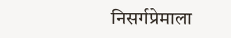निसर्गप्रेमाला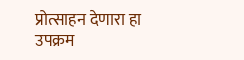प्रोत्साहन देणारा हा उपक्रम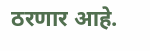ठरणार आहे.